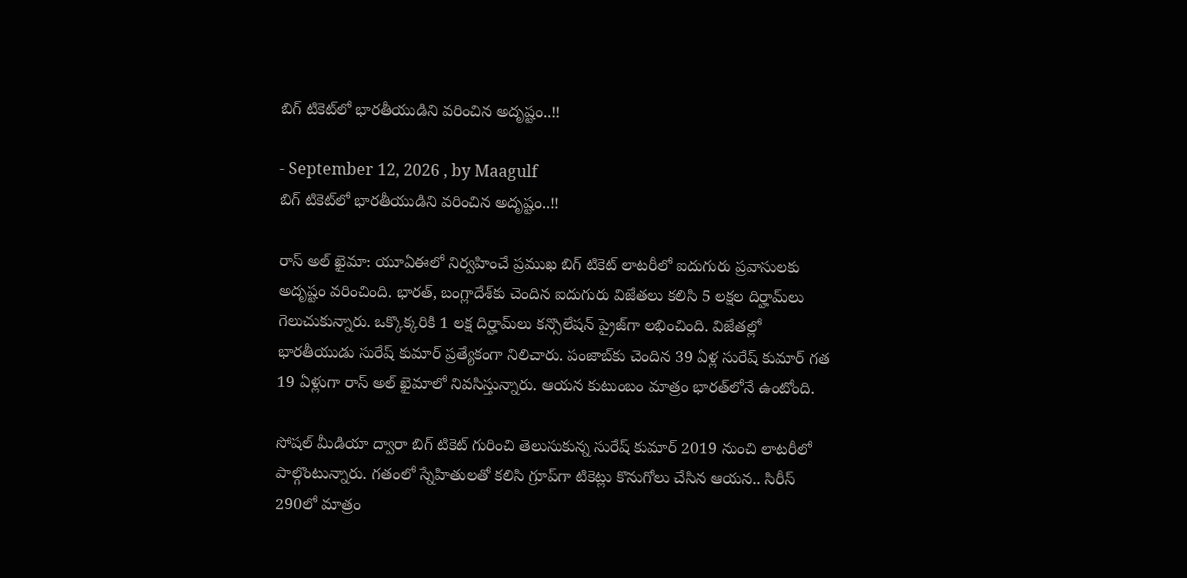బిగ్ టికెట్‌లో భారతీయుడిని వరించిన అదృష్టం..!!

- September 12, 2026 , by Maagulf
బిగ్ టికెట్‌లో భారతీయుడిని వరించిన అదృష్టం..!!

రాస్ అల్ ఖైమా: యూఏఈలో నిర్వహించే ప్రముఖ బిగ్ టికెట్ లాటరీలో ఐదుగురు ప్రవాసులకు అదృష్టం వరించింది. భారత్, బంగ్లాదేశ్‌కు చెందిన ఐదుగురు విజేతలు కలిసి 5 లక్షల దిర్హామ్‌లు గెలుచుకున్నారు. ఒక్కొక్కరికి 1 లక్ష దిర్హామ్‌లు కన్సొలేషన్ ప్రైజ్‌గా లభించింది. విజేతల్లో భారతీయుడు సురేష్ కుమార్ ప్రత్యేకంగా నిలిచారు. పంజాబ్‌కు చెందిన 39 ఏళ్ల సురేష్ కుమార్ గత 19 ఏళ్లుగా రాస్ అల్ ఖైమాలో నివసిస్తున్నారు. ఆయన కుటుంబం మాత్రం భారత్‌లోనే ఉంటోంది.

సోషల్ మీడియా ద్వారా బిగ్ టికెట్ గురించి తెలుసుకున్న సురేష్ కుమార్ 2019 నుంచి లాటరీలో పాల్గొంటున్నారు. గతంలో స్నేహితులతో కలిసి గ్రూప్‌గా టికెట్లు కొనుగోలు చేసిన ఆయన.. సిరీస్ 290లో మాత్రం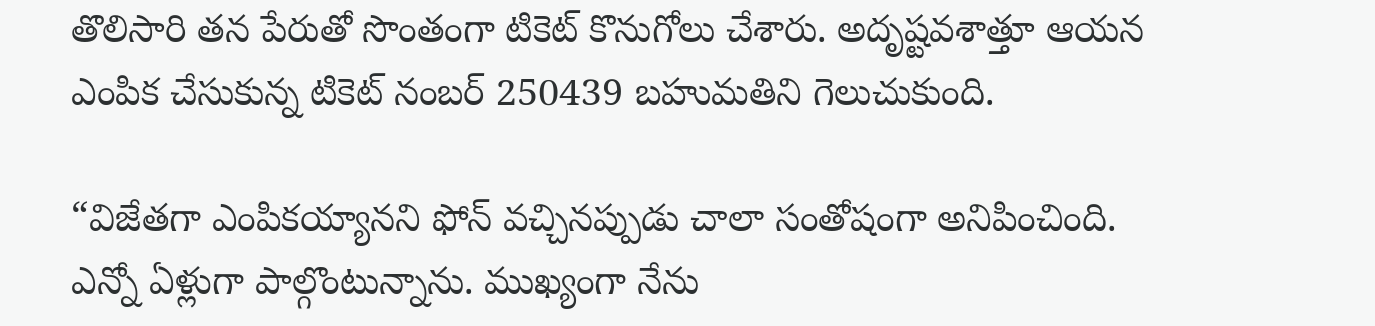తొలిసారి తన పేరుతో సొంతంగా టికెట్ కొనుగోలు చేశారు. అదృష్టవశాత్తూ ఆయన ఎంపిక చేసుకున్న టికెట్ నంబర్ 250439 బహుమతిని గెలుచుకుంది.

“విజేతగా ఎంపికయ్యానని ఫోన్ వచ్చినప్పుడు చాలా సంతోషంగా అనిపించింది. ఎన్నో ఏళ్లుగా పాల్గొంటున్నాను. ముఖ్యంగా నేను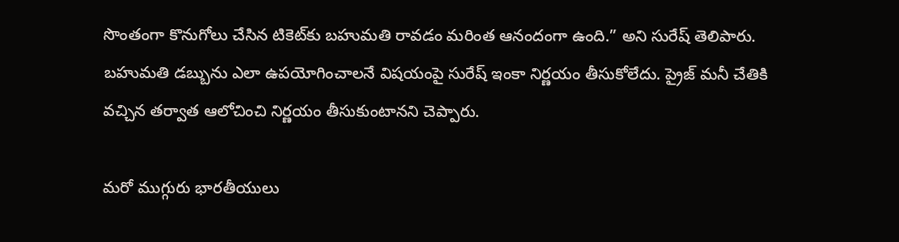సొంతంగా కొనుగోలు చేసిన టికెట్‌కు బహుమతి రావడం మరింత ఆనందంగా ఉంది.” అని సురేష్ తెలిపారు. బహుమతి డబ్బును ఎలా ఉపయోగించాలనే విషయంపై సురేష్ ఇంకా నిర్ణయం తీసుకోలేదు. ప్రైజ్ మనీ చేతికి వచ్చిన తర్వాత ఆలోచించి నిర్ణయం తీసుకుంటానని చెప్పారు.

మరో ముగ్గురు భారతీయులు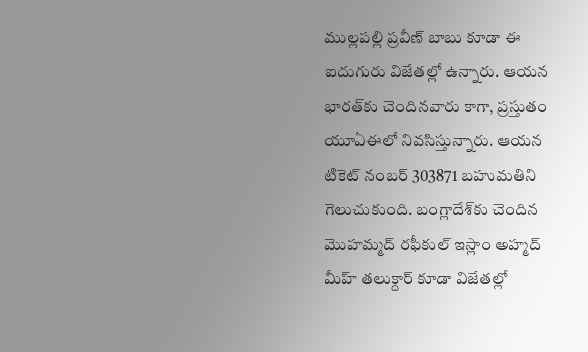ముల్లపల్లి ప్రవీణ్ బాబు కూడా ఈ ఐదుగురు విజేతల్లో ఉన్నారు. ఆయన భారత్‌కు చెందినవారు కాగా, ప్రస్తుతం యూఏఈలో నివసిస్తున్నారు. ఆయన టికెట్ నంబర్ 303871 బహుమతిని గెలుచుకుంది. బంగ్లాదేశ్‌కు చెందిన మొహమ్మద్ రఫీకుల్ ఇస్లాం అహ్మద్ మీహ్ తలుక్దార్ కూడా విజేతల్లో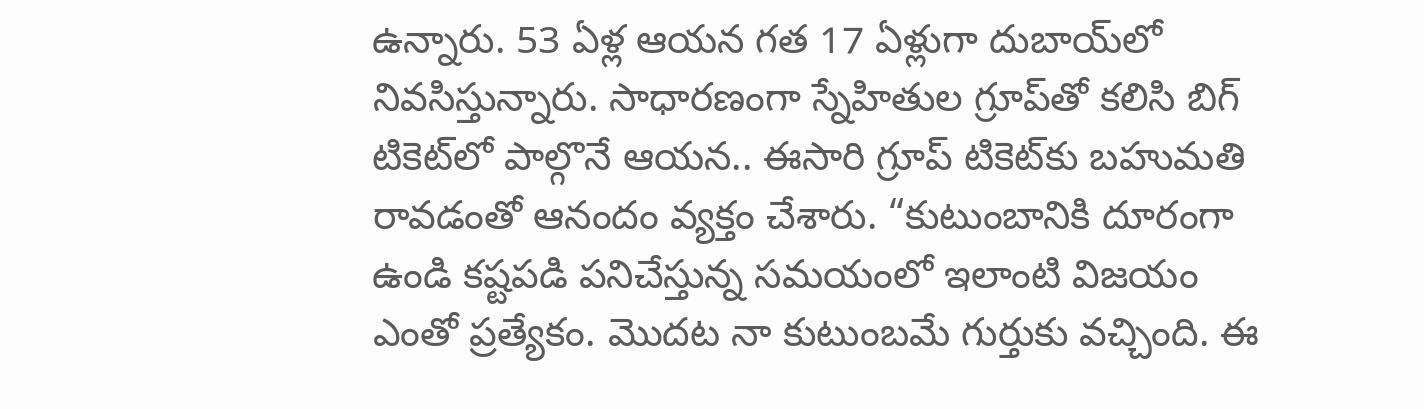ఉన్నారు. 53 ఏళ్ల ఆయన గత 17 ఏళ్లుగా దుబాయ్‌లో నివసిస్తున్నారు. సాధారణంగా స్నేహితుల గ్రూప్‌తో కలిసి బిగ్ టికెట్‌లో పాల్గొనే ఆయన.. ఈసారి గ్రూప్ టికెట్‌కు బహుమతి రావడంతో ఆనందం వ్యక్తం చేశారు. “కుటుంబానికి దూరంగా ఉండి కష్టపడి పనిచేస్తున్న సమయంలో ఇలాంటి విజయం ఎంతో ప్రత్యేకం. మొదట నా కుటుంబమే గుర్తుకు వచ్చింది. ఈ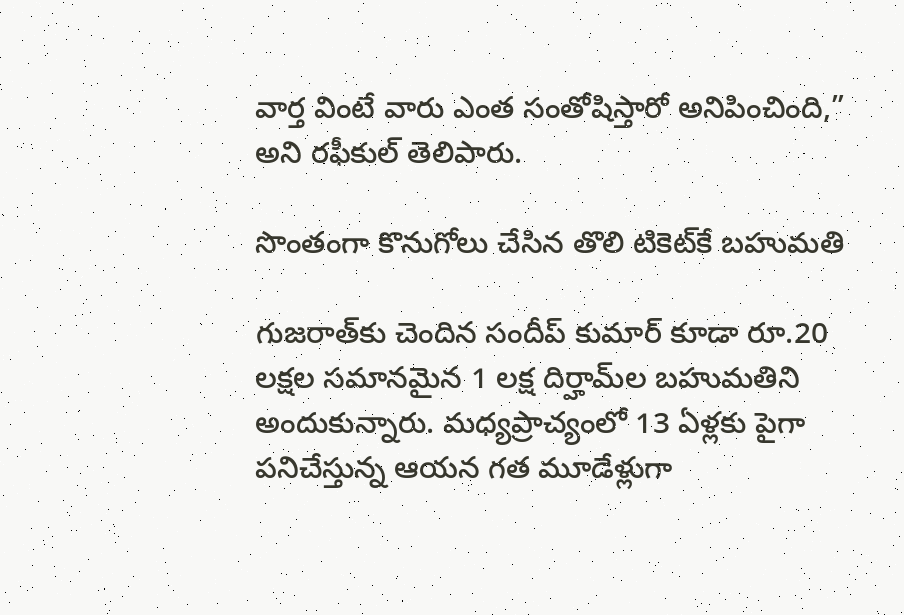వార్త వింటే వారు ఎంత సంతోషిస్తారో అనిపించింది,” అని రఫీకుల్ తెలిపారు.

సొంతంగా కొనుగోలు చేసిన తొలి టికెట్‌కే బహుమతి

గుజరాత్‌కు చెందిన సందీప్ కుమార్ కూడా రూ.20 లక్షల సమానమైన 1 లక్ష దిర్హామ్‌ల బహుమతిని అందుకున్నారు. మధ్యప్రాచ్యంలో 13 ఏళ్లకు పైగా పనిచేస్తున్న ఆయన గత మూడేళ్లుగా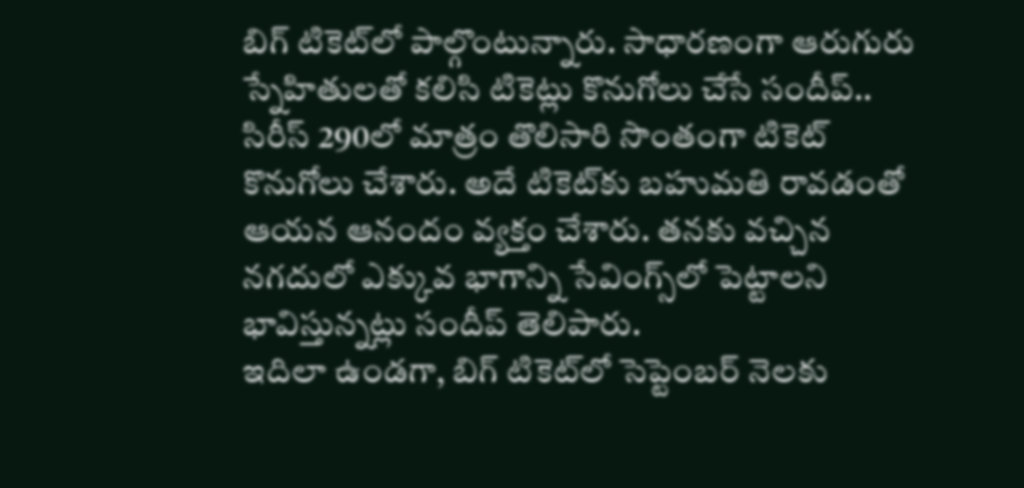బిగ్ టికెట్‌లో పాల్గొంటున్నారు. సాధారణంగా ఆరుగురు స్నేహితులతో కలిసి టికెట్లు కొనుగోలు చేసే సందీప్.. సిరీస్ 290లో మాత్రం తొలిసారి సొంతంగా టికెట్ కొనుగోలు చేశారు. అదే టికెట్‌కు బహుమతి రావడంతో ఆయన ఆనందం వ్యక్తం చేశారు. తనకు వచ్చిన నగదులో ఎక్కువ భాగాన్ని సేవింగ్స్‌లో పెట్టాలని భావిస్తున్నట్లు సందీప్ తెలిపారు.
ఇదిలా ఉండగా, బిగ్ టికెట్‌లో సెప్టెంబర్ నెలకు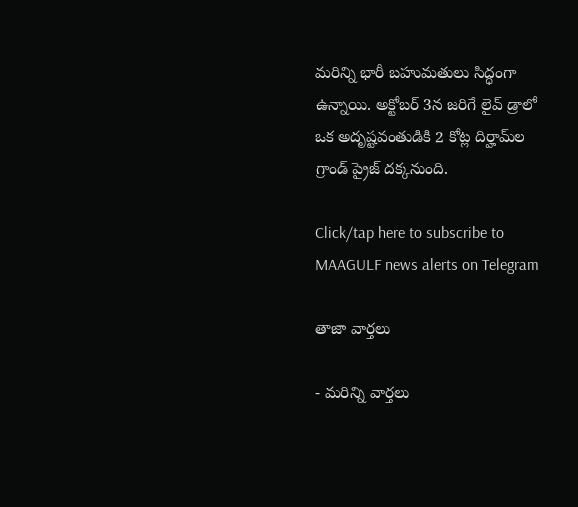మరిన్ని భారీ బహుమతులు సిద్ధంగా ఉన్నాయి. అక్టోబర్ 3న జరిగే లైవ్ డ్రాలో ఒక అదృష్టవంతుడికి 2 కోట్ల దిర్హామ్‌ల గ్రాండ్ ప్రైజ్ దక్కనుంది.

Click/tap here to subscribe to MAAGULF news alerts on Telegram

తాజా వార్తలు

- మరిన్ని వార్తలు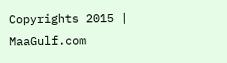Copyrights 2015 | MaaGulf.com